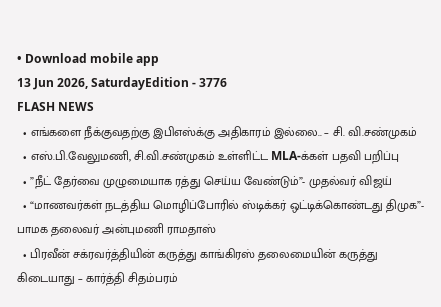• Download mobile app
13 Jun 2026, SaturdayEdition - 3776
FLASH NEWS
  • எங்களை நீக்குவதற்கு இபிஎஸ்க்கு அதிகாரம் இல்லை.. – சி. வி.சண்முகம்
  • எஸ்.பி.வேலுமணி, சி.வி.சண்முகம் உள்ளிட்ட MLA-க்கள் பதவி பறிப்பு
  • ”நீட் தேர்வை முழுமையாக ரத்து செய்ய வேண்டும்”- முதல்வர் விஜய்
  • “மாணவர்கள் நடத்திய மொழிப்போரில் ஸ்டிக்கர் ஒட்டிக்கொண்டது திமுக”- பாமக தலைவர் அன்புமணி ராமதாஸ்
  • பிரவீன் சக்ரவர்த்தியின் கருத்து காங்கிரஸ் தலைமையின் கருத்து கிடையாது – கார்த்தி சிதம்பரம்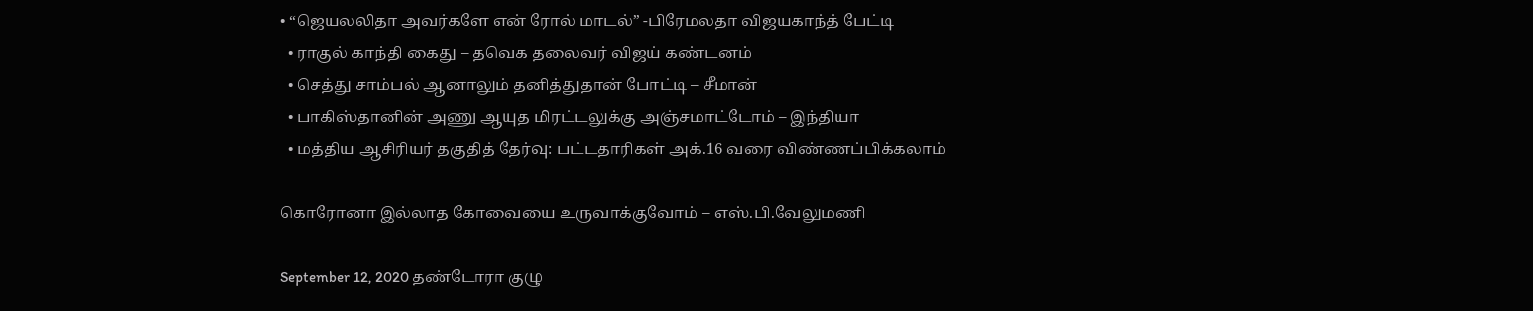• “ஜெயலலிதா அவர்களே என் ரோல் மாடல்” -பிரேமலதா விஜயகாந்த் பேட்டி
  • ராகுல் காந்தி கைது – தவெக தலைவர் விஜய் கண்டனம்
  • செத்து சாம்பல் ஆனாலும் தனித்துதான் போட்டி – சீமான்
  • பாகிஸ்தானின் அணு ஆயுத மிரட்டலுக்கு அஞ்சமாட்டோம் – இந்தியா
  • மத்திய ஆசிரியர் தகுதித் தேர்வு: பட்டதாரிகள் அக்.16 வரை விண்ணப்பிக்கலாம்

கொரோனா இல்லாத கோவையை உருவாக்குவோம் – எஸ்.பி.வேலுமணி

September 12, 2020 தண்டோரா குழு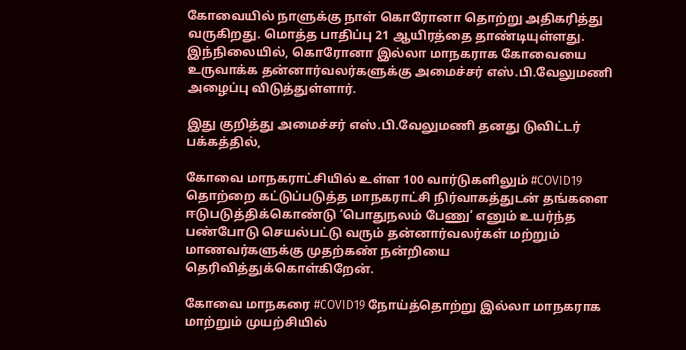கோவையில் நாளுக்கு நாள் கொரோனா தொற்று அதிகரித்து வருகிறது. மொத்த பாதிப்பு 21 ஆயிரத்தை தாண்டியுள்ளது. இந்நிலையில், கொரோனா இல்லா மாநகராக கோவையை உருவாக்க தன்னார்வலர்களுக்கு அமைச்சர் எஸ்.பி.வேலுமணி அழைப்பு விடுத்துள்ளார்.

இது குறித்து அமைச்சர் எஸ்.பி.வேலுமணி தனது டுவிட்டர் பக்கத்தில்,

கோவை மாநகராட்சியில் உள்ள 100 வார்டுகளிலும் #COVID19 தொற்றை கட்டுப்படுத்த மாநகராட்சி நிர்வாகத்துடன் தங்களை ஈடுபடுத்திக்கொண்டு ‘பொதுநலம் பேணு’ எனும் உயர்ந்த பண்போடு செயல்பட்டு வரும் தன்னார்வலர்கள் மற்றும் மாணவர்களுக்கு முதற்கண் நன்றியை தெரிவித்துக்கொள்கிறேன்.

கோவை மாநகரை #COVID19 நோய்த்தொற்று இல்லா மாநகராக மாற்றும் முயற்சியில்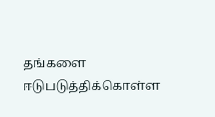தங்களை ஈடுபடுத்திக்கொள்ள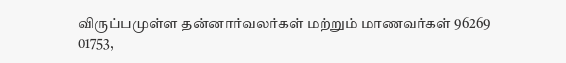விருப்பமுள்ள தன்னார்வலர்கள் மற்றும் மாணவர்கள் 96269 01753,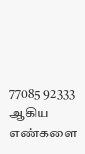77085 92333 ஆகிய எண்களை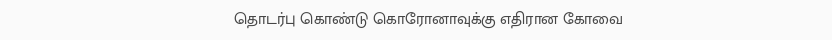தொடர்பு கொண்டு கொரோனாவுக்கு எதிரான கோவை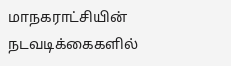மாநகராட்சியின் நடவடிக்கைகளில்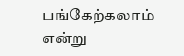பங்கேற்கலாம் என்று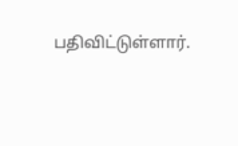பதிவிட்டுள்ளார்.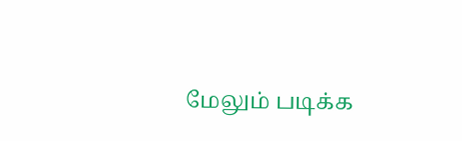மேலும் படிக்க